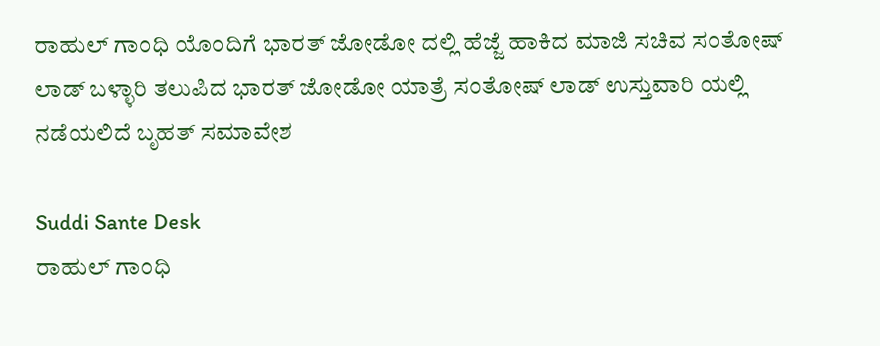ರಾಹುಲ್ ಗಾಂಧಿ ಯೊಂದಿಗೆ ಭಾರತ್ ಜೋಡೋ ದಲ್ಲಿ ಹೆಜ್ಜೆ ಹಾಕಿದ ಮಾಜಿ ಸಚಿವ ಸಂತೋಷ್ ಲಾಡ್ ಬಳ್ಳಾರಿ ತಲುಪಿದ ಭಾರತ್ ಜೋಡೋ ಯಾತ್ರೆ ಸಂತೋಷ್ ಲಾಡ್ ಉಸ್ತುವಾರಿ ಯಲ್ಲಿ ನಡೆಯಲಿದೆ ಬೃಹತ್ ಸಮಾವೇಶ

Suddi Sante Desk
ರಾಹುಲ್ ಗಾಂಧಿ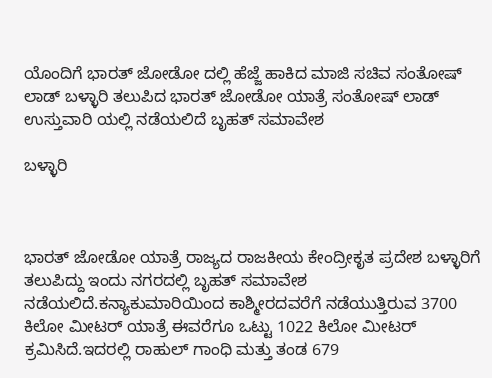ಯೊಂದಿಗೆ ಭಾರತ್ ಜೋಡೋ ದಲ್ಲಿ ಹೆಜ್ಜೆ ಹಾಕಿದ ಮಾಜಿ ಸಚಿವ ಸಂತೋಷ್ ಲಾಡ್ ಬಳ್ಳಾರಿ ತಲುಪಿದ ಭಾರತ್ ಜೋಡೋ ಯಾತ್ರೆ ಸಂತೋಷ್ ಲಾಡ್ ಉಸ್ತುವಾರಿ ಯಲ್ಲಿ ನಡೆಯಲಿದೆ ಬೃಹತ್ ಸಮಾವೇಶ

ಬಳ್ಳಾರಿ



ಭಾರತ್ ಜೋಡೋ ಯಾತ್ರೆ ರಾಜ್ಯದ ರಾಜಕೀಯ ಕೇಂದ್ರೀಕೃತ ಪ್ರದೇಶ ಬಳ್ಳಾರಿಗೆ ತಲುಪಿದ್ದು ಇಂದು ನಗರದಲ್ಲಿ ಬೃಹತ್ ಸಮಾವೇಶ ನಡೆಯಲಿದೆ.ಕನ್ಯಾಕುಮಾರಿಯಿಂದ ಕಾಶ್ಮೀರದವರೆಗೆ ನಡೆಯುತ್ತಿರುವ 3700 ಕಿಲೋ ಮೀಟರ್ ಯಾತ್ರೆ ಈವರೆಗೂ ಒಟ್ಟು 1022 ಕಿಲೋ ಮೀಟರ್ ಕ್ರಮಿಸಿದೆ.ಇದರಲ್ಲಿ ರಾಹುಲ್ ಗಾಂಧಿ ಮತ್ತು ತಂಡ 679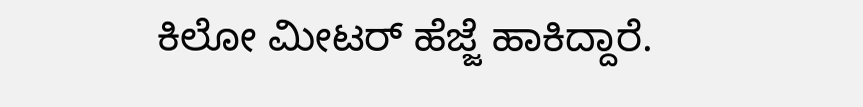ಕಿಲೋ ಮೀಟರ್ ಹೆಜ್ಜೆ ಹಾಕಿದ್ದಾರೆ.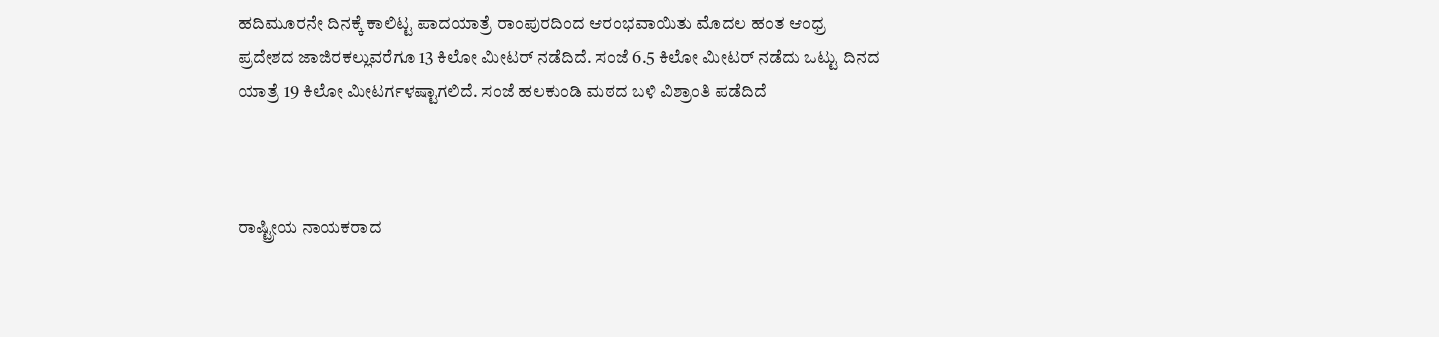ಹದಿಮೂರನೇ ದಿನಕ್ಕೆ ಕಾಲಿಟ್ಟ ಪಾದಯಾತ್ರೆ ರಾಂಪುರದಿಂದ ಆರಂಭವಾಯಿತು ಮೊದಲ ಹಂತ ಆಂಧ್ರ ಪ್ರದೇಶದ ಜಾಜಿರಕಲ್ಲುವರೆಗೂ 13 ಕಿಲೋ ಮೀಟರ್ ನಡೆದಿದೆ. ಸಂಜೆ 6.5 ಕಿಲೋ ಮೀಟರ್ ನಡೆದು ಒಟ್ಟು ದಿನದ ಯಾತ್ರೆ 19 ಕಿಲೋ ಮೀಟರ್ಗಳಷ್ಟಾಗಲಿದೆ. ಸಂಜೆ ಹಲಕುಂಡಿ ಮಠದ ಬಳಿ ವಿಶ್ರಾಂತಿ ಪಡೆದಿದೆ



ರಾಷ್ಟ್ರೀಯ ನಾಯಕರಾದ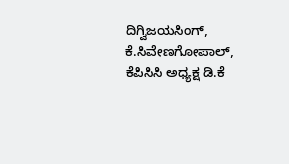ದಿಗ್ವಿಜಯಸಿಂಗ್, ಕೆ.ಸಿವೇಣಗೋಪಾಲ್, ಕೆಪಿಸಿಸಿ ಅಧ್ಯಕ್ಷ ಡಿ.ಕೆ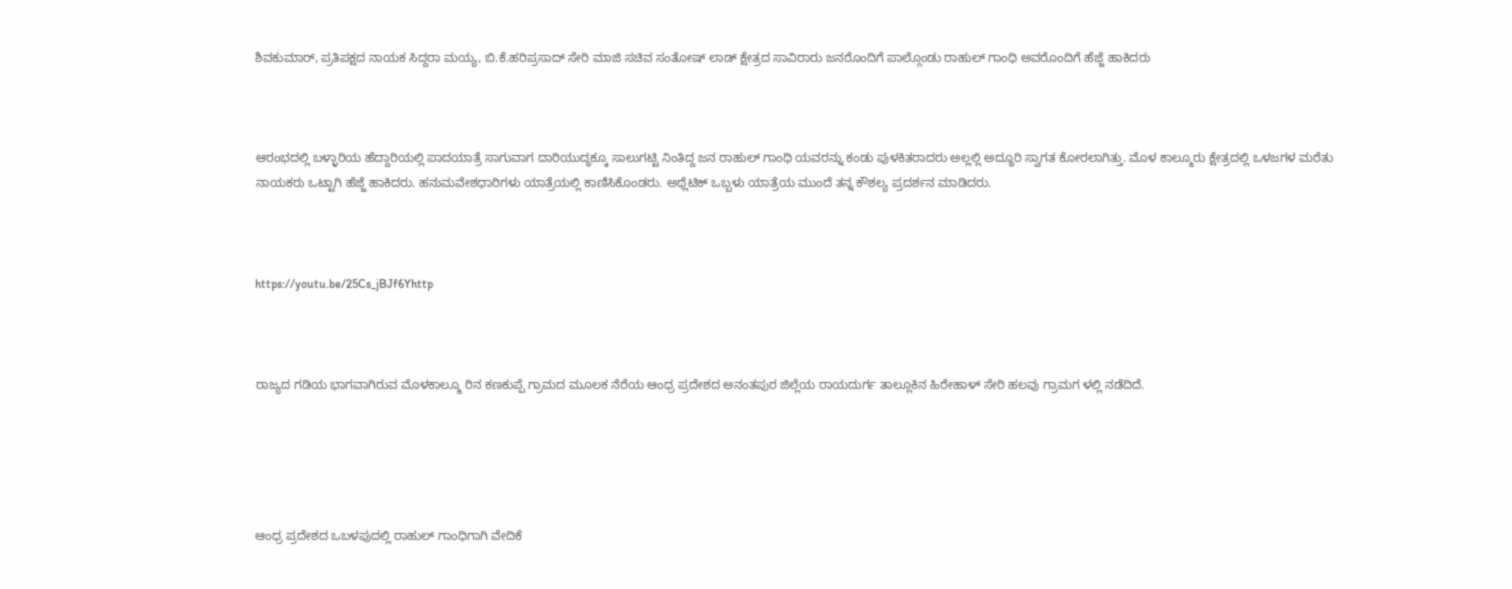ಶಿವಕುಮಾರ್, ಪ್ರತಿಪಕ್ಷದ ನಾಯಕ ಸಿದ್ದರಾ ಮಯ್ಯ, ಬಿ.ಕೆ.ಹರಿಪ್ರಸಾದ್ ಸೇರಿ ಮಾಜಿ ಸಚಿವ ಸಂತೋಷ್ ಲಾಡ್ ಕ್ಷೇತ್ರದ ಸಾವಿರಾರು ಜನರೊಂದಿಗೆ ಪಾಲ್ಗೊಂಡು ರಾಹುಲ್ ಗಾಂಧಿ ಅವರೊಂದಿಗೆ ಹೆಜ್ಜೆ ಹಾಕಿದರು



ಆರಂಭದಲ್ಲಿ ಬಳ್ಳಾರಿಯ ಹೆದ್ದಾರಿಯಲ್ಲಿ ಪಾದಯಾತ್ರೆ ಸಾಗುವಾಗ ದಾರಿಯುದ್ಧಕ್ಕೂ ಸಾಲುಗಟ್ಟಿ ನಿಂತಿದ್ದ ಜನ ರಾಹುಲ್ ಗಾಂಧಿ ಯವರನ್ನು ಕಂಡು ಪುಳಕಿತರಾದರು ಅಲ್ಲಲ್ಲಿ ಅದ್ಧೂರಿ ಸ್ವಾಗತ ಕೋರಲಾಗಿತ್ತು. ಮೊಳ ಕಾಲ್ಮೂರು ಕ್ಷೇತ್ರದಲ್ಲಿ ಒಳಜಗಳ ಮರೆತು ನಾಯಕರು ಒಟ್ಟಾಗಿ ಹೆಜ್ಜೆ ಹಾಕಿದರು. ಹನುಮವೇಶಧಾರಿಗಳು ಯಾತ್ರೆಯಲ್ಲಿ ಕಾಣಿಸಿಕೊಂಡರು. ಅಥ್ಲೆಟಿಕ್ ಒಬ್ಬಳು ಯಾತ್ರೆಯ ಮುಂದೆ ತನ್ನ ಕೌಶಲ್ಯ ಪ್ರದರ್ಶನ ಮಾಡಿದರು.



https://youtu.be/25Cs_jBJf6Yhttp



ರಾಜ್ಯದ ಗಡಿಯ ಭಾಗವಾಗಿರುವ ಮೊಳಕಾಲ್ಮೂ ರಿನ ಕಣಕುಪ್ಪೆ ಗ್ರಾಮದ ಮೂಲಕ ನೆರೆಯ ಆಂಧ್ರ ಪ್ರದೇಶದ ಅನಂತಪುರ ಜಿಲ್ಲೆಯ ರಾಯದುರ್ಗ ತಾಲ್ಲೂಕಿನ ಹಿರೇಹಾಳ್ ಸೇರಿ ಹಲವು ಗ್ರಾಮಗ ಳಲ್ಲಿ ನಡೆದಿದೆ.





ಆಂಧ್ರ ಪ್ರದೇಶದ ಒಬಳಪುದಲ್ಲಿ ರಾಹುಲ್ ಗಾಂಧಿಗಾಗಿ ವೇದಿಕೆ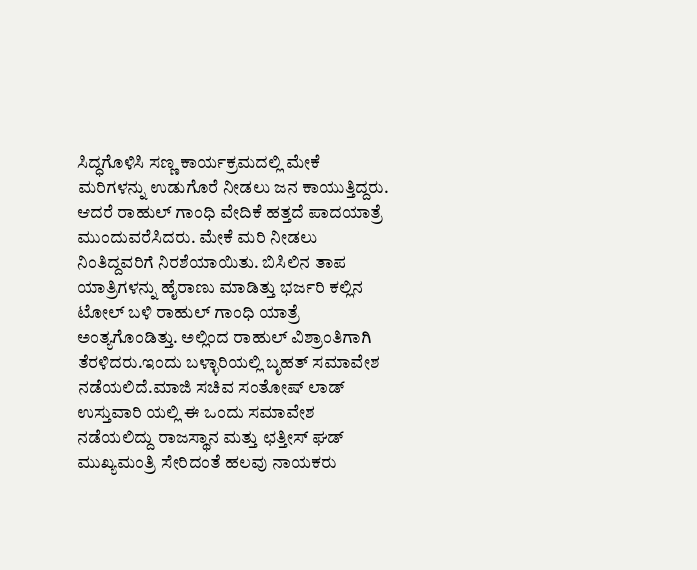ಸಿದ್ಧಗೊಳಿಸಿ ಸಣ್ಣ ಕಾರ್ಯಕ್ರಮದಲ್ಲಿ ಮೇಕೆ ಮರಿಗಳನ್ನು ಉಡುಗೊರೆ ನೀಡಲು ಜನ ಕಾಯುತ್ತಿದ್ದರು. ಆದರೆ ರಾಹುಲ್ ಗಾಂಧಿ ವೇದಿಕೆ ಹತ್ತದೆ ಪಾದಯಾತ್ರೆ ಮುಂದುವರೆಸಿದರು. ಮೇಕೆ ಮರಿ ನೀಡಲು ನಿಂತಿದ್ದವರಿಗೆ ನಿರಶೆಯಾಯಿತು. ಬಿಸಿಲಿನ ತಾಪ ಯಾತ್ರಿಗಳನ್ನು ಹೈರಾಣು ಮಾಡಿತ್ತು ಭರ್ಜರಿ ಕಲ್ಲಿನ ಟೋಲ್ ಬಳಿ ರಾಹುಲ್ ಗಾಂಧಿ ಯಾತ್ರೆ ಅಂತ್ಯಗೊಂಡಿತ್ತು. ಅಲ್ಲಿಂದ ರಾಹುಲ್ ವಿಶ್ರಾಂತಿಗಾಗಿ ತೆರಳಿದರು.ಇಂದು ಬಳ್ಳಾರಿಯಲ್ಲಿ ಬೃಹತ್ ಸಮಾವೇಶ ನಡೆಯಲಿದೆ.ಮಾಜಿ ಸಚಿವ ಸಂತೋಷ್ ಲಾಡ್ ಉಸ್ತುವಾರಿ ಯಲ್ಲಿ ಈ ಒಂದು ಸಮಾವೇಶ ನಡೆಯಲಿದ್ದು ರಾಜಸ್ಥಾನ ಮತ್ತು ಛತ್ತೀಸ್ ಘಡ್ ಮುಖ್ಯಮಂತ್ರಿ ಸೇರಿದಂತೆ ಹಲವು ನಾಯಕರು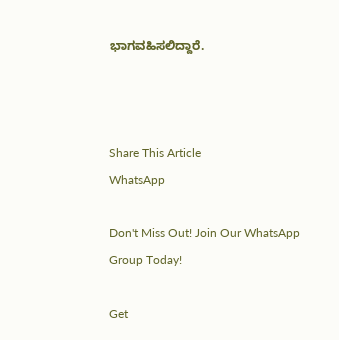ಭಾಗವಹಿಸಲಿದ್ದಾರೆ.



Share This Article
WhatsApp

Don't Miss Out! Join Our WhatsApp Group Today!

Get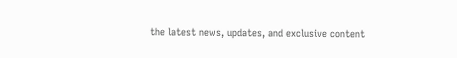the latest news, updates, and exclusive content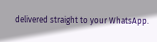delivered straight to your WhatsApp.